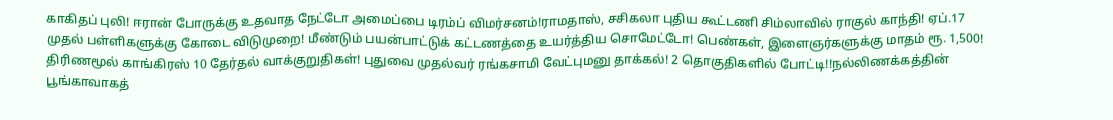காகிதப் புலி! ஈரான் போருக்கு உதவாத நேட்டோ அமைப்பை டிரம்ப் விமர்சனம்!ராமதாஸ், சசிகலா புதிய கூட்டணி சிம்லாவில் ராகுல் காந்தி! ஏப்.17 முதல் பள்ளிகளுக்கு கோடை விடுமுறை! மீண்டும் பயன்பாட்டுக் கட்டணத்தை உயர்த்திய சொமேட்டோ! பெண்கள், இளைஞர்களுக்கு மாதம் ரூ. 1,500! திரிணமூல் காங்கிரஸ் 10 தேர்தல் வாக்குறுதிகள்! புதுவை முதல்வர் ரங்கசாமி வேட்புமனு தாக்கல்! 2 தொகுதிகளில் போட்டி!!நல்லிணக்கத்தின் பூங்காவாகத்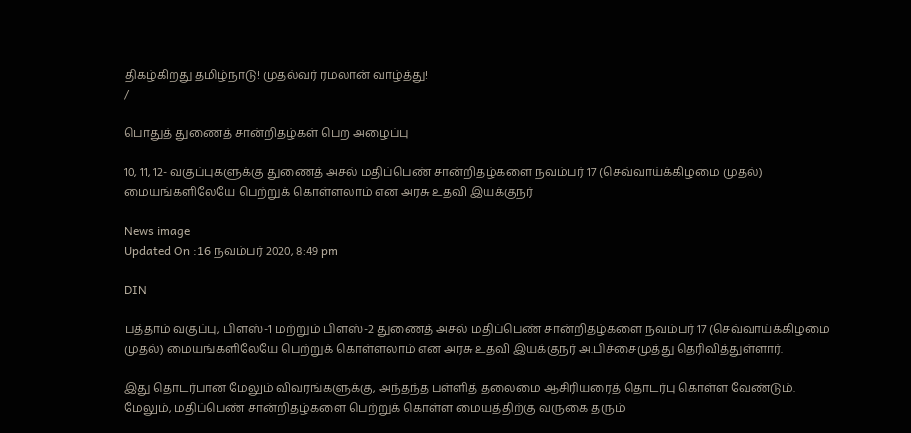திகழ்கிறது தமிழ்நாடு! முதல்வர் ரமலான் வாழ்த்து!
/

பொதுத் துணைத் சான்றிதழ்கள் பெற அழைப்பு

10, 11, 12- வகுப்புகளுக்கு துணைத் அசல் மதிப்பெண் சான்றிதழ்களை நவம்பர் 17 (செவ்வாய்க்கிழமை முதல்) மையங்களிலேயே பெற்றுக் கொள்ளலாம் என அரசு உதவி இயக்குநர்

News image
Updated On :16 நவம்பர் 2020, 8:49 pm

DIN

பத்தாம் வகுப்பு, பிளஸ்-1 மற்றும் பிளஸ்-2 துணைத் அசல் மதிப்பெண் சான்றிதழ்களை நவம்பர் 17 (செவ்வாய்க்கிழமை முதல்) மையங்களிலேயே பெற்றுக் கொள்ளலாம் என அரசு உதவி இயக்குநர் அ.பிச்சைமுத்து தெரிவித்துள்ளார்.

இது தொடர்பான மேலும் விவரங்களுக்கு, அந்தந்த பள்ளித் தலைமை ஆசிரியரைத் தொடர்பு கொள்ள வேண்டும். மேலும், மதிப்பெண் சான்றிதழ்களை பெற்றுக் கொள்ள மையத்திற்கு வருகை தரும்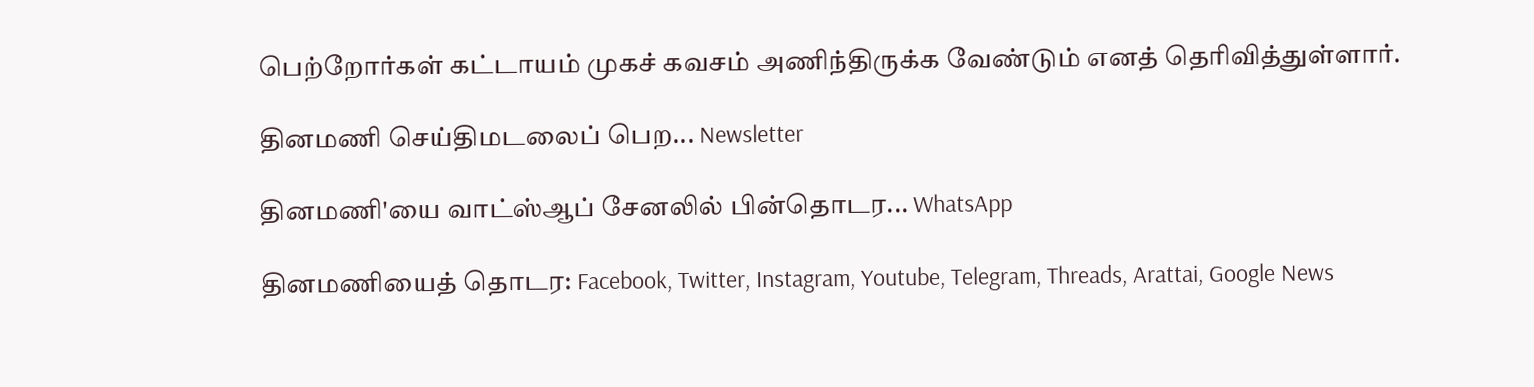பெற்றோர்கள் கட்டாயம் முகச் கவசம் அணிந்திருக்க வேண்டும் எனத் தெரிவித்துள்ளார்.

தினமணி செய்திமடலைப் பெற... Newsletter

தினமணி'யை வாட்ஸ்ஆப் சேனலில் பின்தொடர... WhatsApp

தினமணியைத் தொடர: Facebook, Twitter, Instagram, Youtube, Telegram, Threads, Arattai, Google News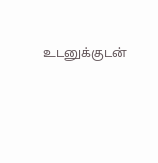உடனுக்குடன்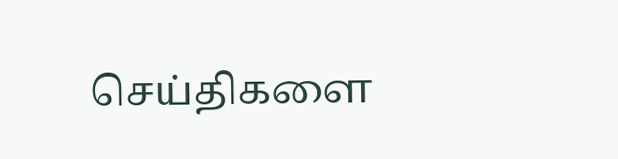செய்திகளை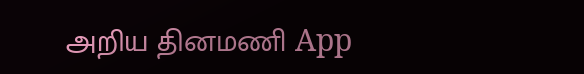அறிய தினமணி App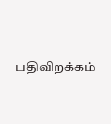பதிவிறக்கம்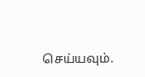செய்யவும்.